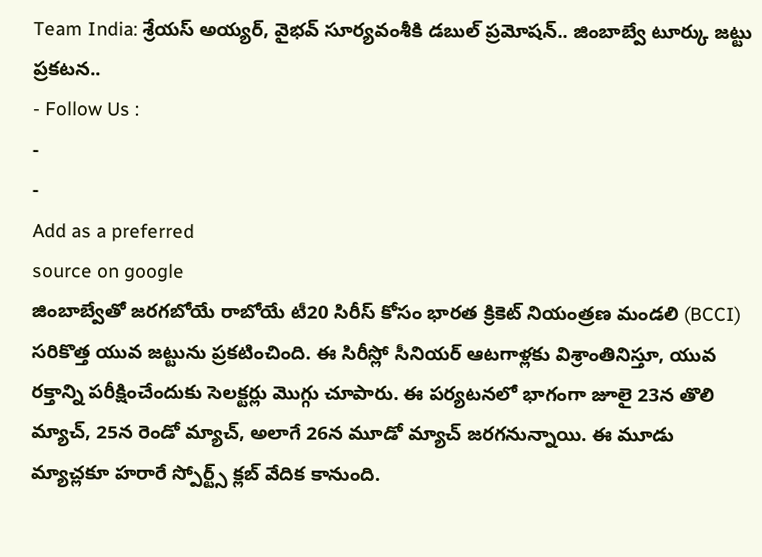Team India: శ్రేయస్ అయ్యర్, వైభవ్ సూర్యవంశీకి డబుల్ ప్రమోషన్.. జింబాబ్వే టూర్కు జట్టు ప్రకటన..
- Follow Us :
-
-
Add as a preferred
source on google
జింబాబ్వేతో జరగబోయే రాబోయే టీ20 సిరీస్ కోసం భారత క్రికెట్ నియంత్రణ మండలి (BCCI) సరికొత్త యువ జట్టును ప్రకటించింది. ఈ సిరీస్లో సీనియర్ ఆటగాళ్లకు విశ్రాంతినిస్తూ, యువ రక్తాన్ని పరీక్షించేందుకు సెలక్టర్లు మొగ్గు చూపారు. ఈ పర్యటనలో భాగంగా జూలై 23న తొలి మ్యాచ్, 25న రెండో మ్యాచ్, అలాగే 26న మూడో మ్యాచ్ జరగనున్నాయి. ఈ మూడు మ్యాచ్లకూ హరారే స్పోర్ట్స్ క్లబ్ వేదిక కానుంది.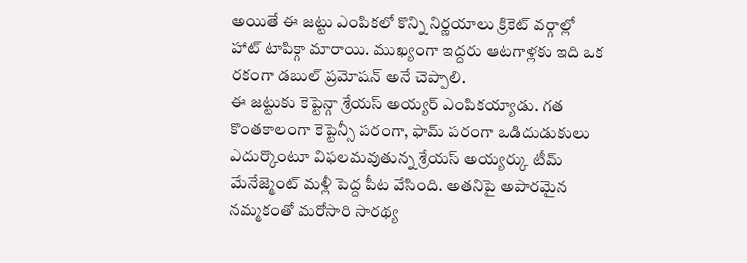అయితే ఈ జట్టు ఎంపికలో కొన్ని నిర్ణయాలు క్రికెట్ వర్గాల్లో హాట్ టాపిక్గా మారాయి. ముఖ్యంగా ఇద్దరు ఆటగాళ్లకు ఇది ఒక రకంగా డబుల్ ప్రమోషన్ అనే చెప్పాలి.
ఈ జట్టుకు కెప్టెన్గా శ్రేయస్ అయ్యర్ ఎంపికయ్యాడు. గత కొంతకాలంగా కెప్టెన్సీ పరంగా, ఫామ్ పరంగా ఒడిదుడుకులు ఎదుర్కొంటూ విఫలమవుతున్న శ్రేయస్ అయ్యర్కు టీమ్ మేనేజ్మెంట్ మళ్లీ పెద్ద పీట వేసింది. అతనిపై అపారమైన నమ్మకంతో మరోసారి సారథ్య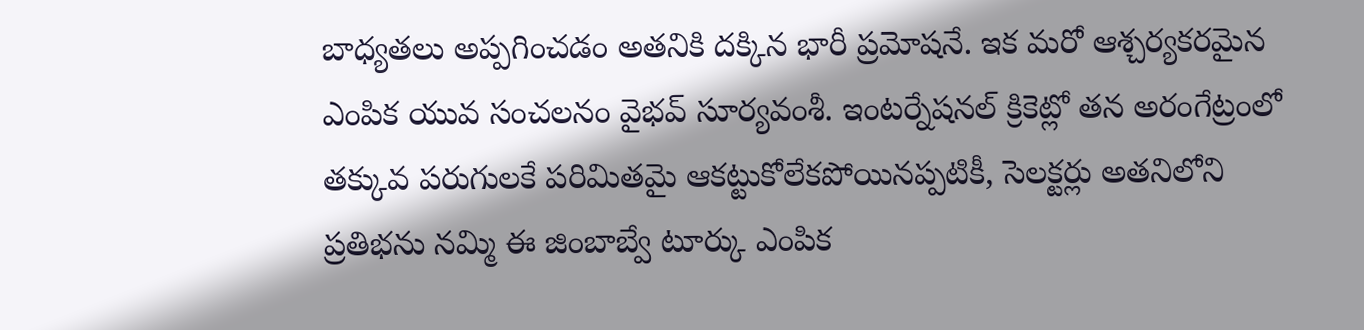బాధ్యతలు అప్పగించడం అతనికి దక్కిన భారీ ప్రమోషనే. ఇక మరో ఆశ్చర్యకరమైన ఎంపిక యువ సంచలనం వైభవ్ సూర్యవంశీ. ఇంటర్నేషనల్ క్రికెట్లో తన అరంగేట్రంలో తక్కువ పరుగులకే పరిమితమై ఆకట్టుకోలేకపోయినప్పటికీ, సెలక్టర్లు అతనిలోని ప్రతిభను నమ్మి ఈ జింబాబ్వే టూర్కు ఎంపిక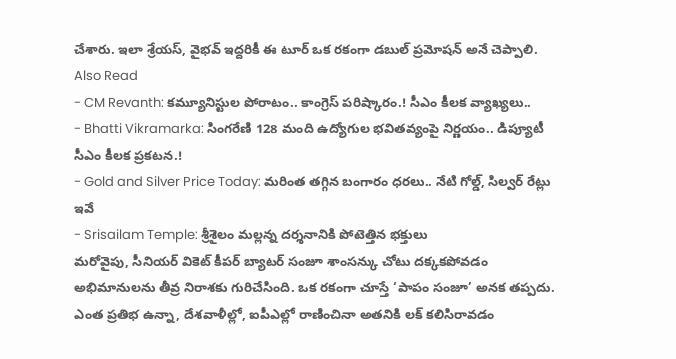చేశారు. ఇలా శ్రేయస్, వైభవ్ ఇద్దరికీ ఈ టూర్ ఒక రకంగా డబుల్ ప్రమోషన్ అనే చెప్పాలి.
Also Read
- CM Revanth: కమ్యూనిస్టుల పోరాటం.. కాంగ్రెస్ పరిష్కారం.! సీఎం కీలక వ్యాఖ్యలు..
- Bhatti Vikramarka: సింగరేణి 128 మంది ఉద్యోగుల భవితవ్యంపై నిర్ణయం.. డిప్యూటీ సీఎం కీలక ప్రకటన.!
- Gold and Silver Price Today: మరింత తగ్గిన బంగారం ధరలు.. నేటి గోల్డ్, సిల్వర్ రేట్లు ఇవే
- Srisailam Temple: శ్రీశైలం మల్లన్న దర్శనానికి పోటెత్తిన భక్తులు
మరోవైపు, సీనియర్ వికెట్ కీపర్ బ్యాటర్ సంజూ శాంసన్కు చోటు దక్కకపోవడం అభిమానులను తీవ్ర నిరాశకు గురిచేసింది. ఒక రకంగా చూస్తే ‘పాపం సంజూ’ అనక తప్పదు. ఎంత ప్రతిభ ఉన్నా, దేశవాళీల్లో, ఐపీఎల్లో రాణించినా అతనికి లక్ కలిసిరావడం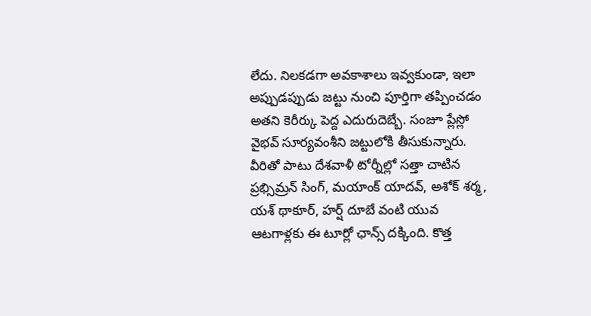లేదు. నిలకడగా అవకాశాలు ఇవ్వకుండా, ఇలా అప్పుడప్పుడు జట్టు నుంచి పూర్తిగా తప్పించడం అతని కెరీర్కు పెద్ద ఎదురుదెబ్బే. సంజూ ప్లేస్లో వైభవ్ సూర్యవంశీని జట్టులోకి తీసుకున్నారు.
వీరితో పాటు దేశవాళీ టోర్నీల్లో సత్తా చాటిన ప్రభ్సిమ్రన్ సింగ్, మయాంక్ యాదవ్, అశోక్ శర్మ, యశ్ థాకూర్, హర్ష్ దూబే వంటి యువ ఆటగాళ్లకు ఈ టూర్లో ఛాన్స్ దక్కింది. కొత్త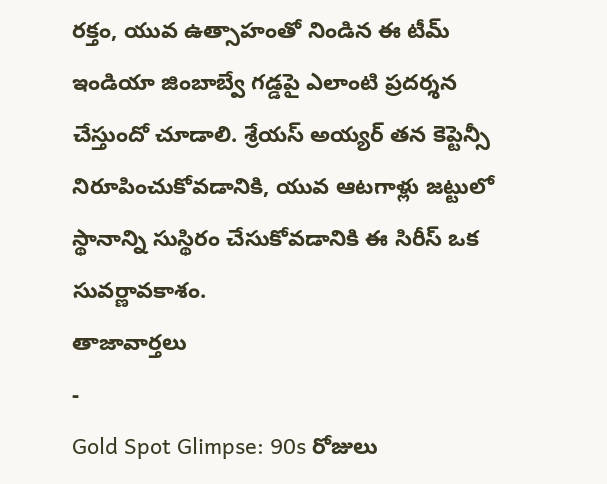రక్తం, యువ ఉత్సాహంతో నిండిన ఈ టీమ్ ఇండియా జింబాబ్వే గడ్డపై ఎలాంటి ప్రదర్శన చేస్తుందో చూడాలి. శ్రేయస్ అయ్యర్ తన కెప్టెన్సీ నిరూపించుకోవడానికి, యువ ఆటగాళ్లు జట్టులో స్థానాన్ని సుస్థిరం చేసుకోవడానికి ఈ సిరీస్ ఒక సువర్ణావకాశం.
తాజావార్తలు
-
Gold Spot Glimpse: 90s రోజులు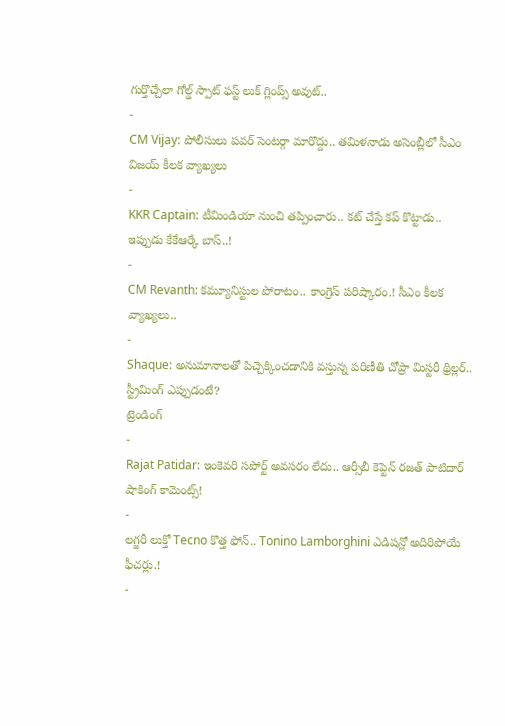గుర్తొచ్చేలా గోల్డ్ స్పాట్ ఫస్ట్ లుక్ గ్లింప్స్ అవుట్..
-
CM Vijay: పోలీసులు పవర్ సెంటర్గా మారొద్దు.. తమిళనాడు అసెంబ్లీలో సీఎం విజయ్ కీలక వ్యాఖ్యలు
-
KKR Captain: టీమిండియా నుంచి తప్పించారు.. కట్ చేస్తే కప్ కొట్టాడు.. ఇప్పుడు కేకేఆర్కే బాస్..!
-
CM Revanth: కమ్యూనిస్టుల పోరాటం.. కాంగ్రెస్ పరిష్కారం.! సీఎం కీలక వ్యాఖ్యలు..
-
Shaque: అనుమానాలతో పిచ్చెక్కించడానికి వస్తున్న పరిణీతి చోప్రా మిస్టరీ థ్రిల్లర్.. స్ట్రీమింగ్ ఎప్పుడంటే?
ట్రెండింగ్
-
Rajat Patidar: ఇంకెవరి సపోర్ట్ అవసరం లేదు.. ఆర్సీబీ కెప్టెన్ రజత్ పాటిదార్ షాకింగ్ కామెంట్స్!
-
లగ్జరీ లుక్తో Tecno కొత్త ఫోన్.. Tonino Lamborghini ఎడిషన్లో అదిరిపోయే ఫీచర్లు.!
-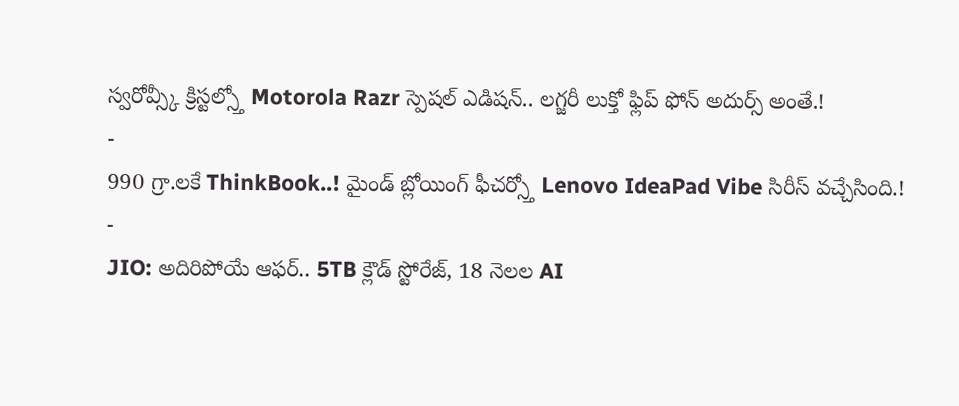స్వరోవ్స్కీ క్రిస్టల్స్తో Motorola Razr స్పెషల్ ఎడిషన్.. లగ్జరీ లుక్తో ఫ్లిప్ ఫోన్ అదుర్స్ అంతే.!
-
990 గ్రా.లకే ThinkBook..! మైండ్ బ్లోయింగ్ ఫీచర్స్తో Lenovo IdeaPad Vibe సిరీస్ వచ్చేసింది.!
-
JIO: అదిరిపోయే ఆఫర్.. 5TB క్లౌడ్ స్టోరేజ్, 18 నెలల AI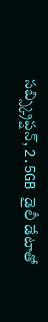సబ్స్క్రిప్షన్, 2.5GB డైలీ డేటాతో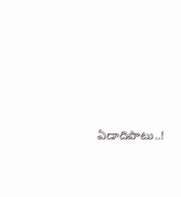ఏడాదిపాటు..!